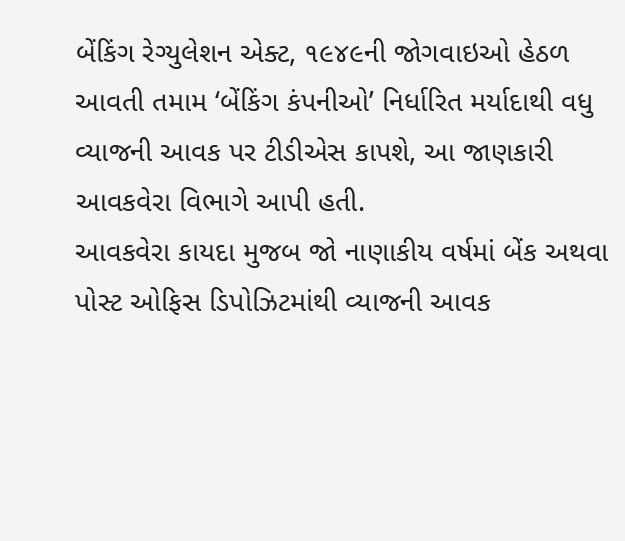બેંકિંગ રેગ્યુલેશન એક્ટ, ૧૯૪૯ની જોગવાઇઓ હેઠળ આવતી તમામ ‘બેંકિંગ કંપનીઓ’ નિર્ધારિત મર્યાદાથી વધુ વ્યાજની આવક પર ટીડીએસ કાપશે, આ જાણકારી આવકવેરા વિભાગે આપી હતી.
આવકવેરા કાયદા મુજબ જો નાણાકીય વર્ષમાં બેંક અથવા પોસ્ટ ઓફિસ ડિપોઝિટમાંથી વ્યાજની આવક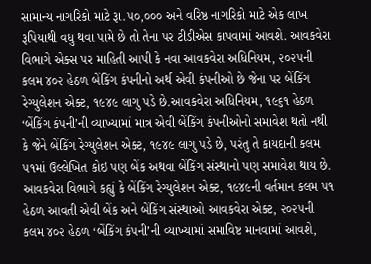સામાન્ય નાગરિકો માટે રૂા.૫૦,૦૦૦ અને વરિષ્ઠ નાગરિકો માટે એક લાખ રૂપિયાથી વધુ થવા પામે છે તો તેના પર ટીડીએસ કાપવામાં આવશે. આવકવેરા વિભાગે એક્સ પર માહિતી આપી કે નવા આવકવેરા અધિનિયમ, ૨૦૨૫ની કલમ ૪૦૨ હેઠળ બેંકિંગ કંપનીનો અર્થ એવી કંપનીઓ છે જેના પર બેંકિંગ રેગ્યુલેશન એક્ટ, ૧૯૪૯ લાગુ પડે છે.આવકવેરા અધિનિયમ, ૧૯૬૧ હેઠળ ‘બેંકિંગ કંપની’ની વ્યાખ્યામાં માત્ર એવી બેંકિંગ કંપનીઓનો સમાવેશ થતો નથી કે જેને બેંકિંગ રેગ્યુલેશન એક્ટ, ૧૯૪૯ લાગુ પડે છે, પરંતુ તે કાયદાની કલમ ૫૧માં ઉલ્લેખિત કોઇ પણ બેંક અથવા બેંકિંગ સંસ્થાનો પણ સમાવેશ થાય છે.
આવકવેરા વિભાગે કહ્યું કે બેંકિંગ રેગ્યુલેશન એક્ટ, ૧૯૪૯ની વર્તમાન કલમ ૫૧ હેઠળ આવતી એવી બેંક અને બેંકિંગ સંસ્થાઓ આવકવેરા એક્ટ, ૨૦૨૫ની કલમ ૪૦૨ હેઠળ ‘બેંકિંગ કંપની’ની વ્યાખ્યામાં સમાવિષ્ટ માનવામાં આવશે,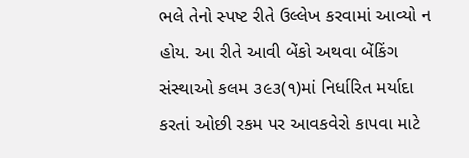ભલે તેનો સ્પષ્ટ રીતે ઉલ્લેખ કરવામાં આવ્યો ન હોય. આ રીતે આવી બેંકો અથવા બેંકિંગ સંસ્થાઓ કલમ ૩૯૩(૧)માં નિર્ધારિત મર્યાદા કરતાં ઓછી રકમ પર આવકવેરો કાપવા માટે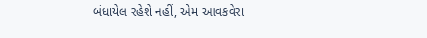બંધાયેલ રહેશે નહીં, એમ આવકવેરા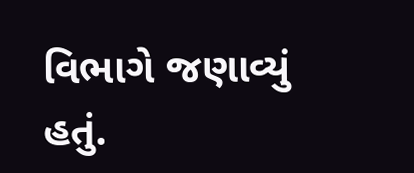વિભાગે જણાવ્યું હતું.